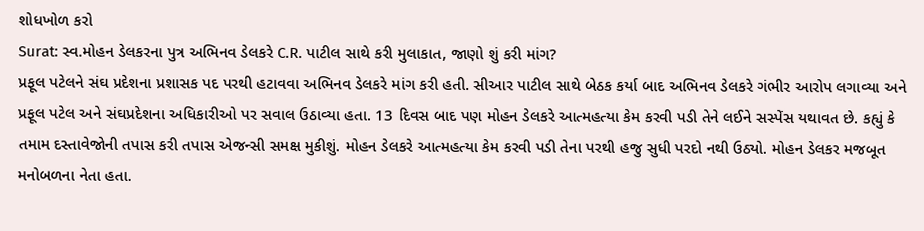શોધખોળ કરો
Surat: સ્વ.મોહન ડેલકરના પુત્ર અભિનવ ડેલકરે C.R. પાટીલ સાથે કરી મુલાકાત, જાણો શું કરી માંગ?
પ્રફૂલ પટેલને સંઘ પ્રદેશના પ્રશાસક પદ પરથી હટાવવા અભિનવ ડેલકરે માંગ કરી હતી. સીઆર પાટીલ સાથે બેઠક કર્યા બાદ અભિનવ ડેલકરે ગંભીર આરોપ લગાવ્યા અને પ્રફૂલ પટેલ અને સંઘપ્રદેશના અધિકારીઓ પર સવાલ ઉઠાવ્યા હતા. 13 દિવસ બાદ પણ મોહન ડેલકરે આત્મહત્યા કેમ કરવી પડી તેને લઈને સસ્પેંસ યથાવત છે. કહ્યું કે તમામ દસ્તાવેજોની તપાસ કરી તપાસ એજન્સી સમક્ષ મુકીશું. મોહન ડેલકરે આત્મહત્યા કેમ કરવી પડી તેના પરથી હજુ સુધી પરદો નથી ઉઠ્યો. મોહન ડેલકર મજબૂત મનોબળના નેતા હતા.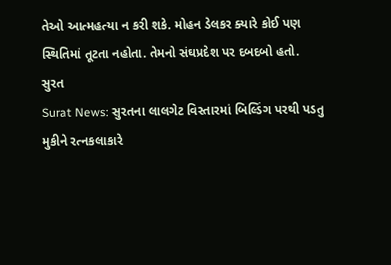તેઓ આત્મહત્યા ન કરી શકે. મોહન ડેલકર ક્યારે કોઈ પણ સ્થિતિમાં તૂટતા નહોતા. તેમનો સંઘપ્રદેશ પર દબદબો હતો.
સુરત
Surat News: સુરતના લાલગેટ વિસ્તારમાં બિલ્ડિંગ પરથી પડતુ મુકીને રત્નકલાકારે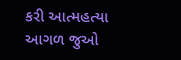કરી આત્મહત્યા
આગળ જુઓ